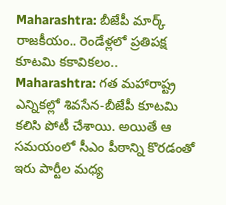Maharashtra: బీజేపీ మార్క్ రాజకీయం.. రెండేళ్లలో ప్రతిపక్ష కూటమి కకావికలం..
Maharashtra: గత మహారాష్ట్ర ఎన్నికల్లో శివసేన-బీజేపీ కూటమి కలిసి పోటీ చేశాయి. అయితే ఆ సమయంలో సీఎం పీఠాన్ని కొరడంతో ఇరు పార్టీల మధ్య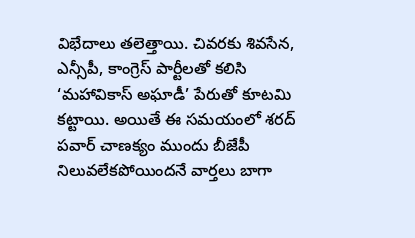విభేదాలు తలెత్తాయి. చివరకు శివసేన, ఎన్సీపీ, కాంగ్రెస్ పార్టీలతో కలిసి ‘మహావికాస్ అఘాడీ’ పేరుతో కూటమి కట్టాయి. అయితే ఈ సమయంలో శరద్ పవార్ చాణక్యం ముందు బీజేపీ నిలువలేకపోయిందనే వార్తలు బాగా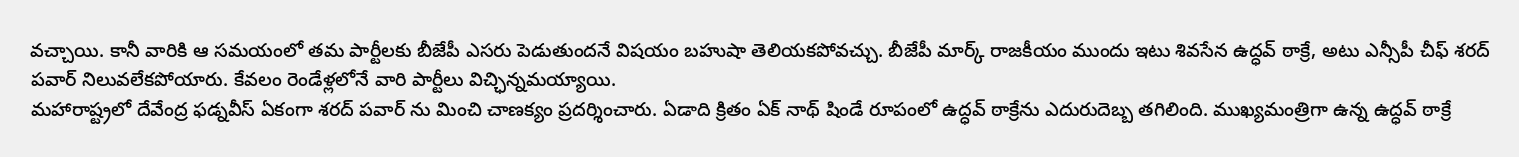వచ్చాయి. కానీ వారికి ఆ సమయంలో తమ పార్టీలకు బీజేపీ ఎసరు పెడుతుందనే విషయం బహుషా తెలియకపోవచ్చు. బీజేపీ మార్క్ రాజకీయం ముందు ఇటు శివసేన ఉద్ధవ్ ఠాక్రే, అటు ఎన్సీపీ చీఫ్ శరద్ పవార్ నిలువలేకపోయారు. కేవలం రెండేళ్లలోనే వారి పార్టీలు విచ్ఛిన్నమయ్యాయి.
మహారాష్ట్రలో దేవేంద్ర ఫడ్నవీస్ ఏకంగా శరద్ పవార్ ను మించి చాణక్యం ప్రదర్శించారు. ఏడాది క్రితం ఏక్ నాథ్ షిండే రూపంలో ఉద్ధవ్ ఠాక్రేను ఎదురుదెబ్బ తగిలింది. ముఖ్యమంత్రిగా ఉన్న ఉద్ధవ్ ఠాక్రే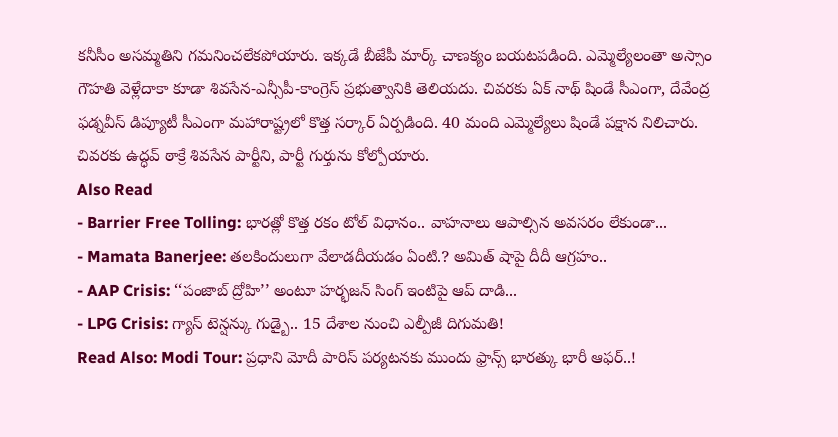కనీసీం అసమ్మతిని గమనించలేకపోయారు. ఇక్కడే బీజేపీ మార్క్ చాణక్యం బయటపడింది. ఎమ్మెల్యేలంతా అస్సాం గౌహతి వెళ్లేదాకా కూడా శివసేన-ఎన్సీపీ-కాంగ్రెస్ ప్రభుత్వానికి తెలియదు. చివరకు ఏక్ నాథ్ షిండే సీఎంగా, దేవేంద్ర ఫడ్నవీస్ డిప్యూటీ సీఎంగా మహారాష్ట్రలో కొత్త సర్కార్ ఏర్పడింది. 40 మంది ఎమ్మెల్యేలు షిండే పక్షాన నిలిచారు. చివరకు ఉద్ధవ్ ఠాక్రే శివసేన పార్టీని, పార్టీ గుర్తును కోల్పోయారు.
Also Read
- Barrier Free Tolling: భారత్లో కొత్త రకం టోల్ విధానం.. వాహనాలు ఆపాల్సిన అవసరం లేకుండా...
- Mamata Banerjee: తలకిందులుగా వేలాడదీయడం ఏంటి.? అమిత్ షాపై దీదీ ఆగ్రహం..
- AAP Crisis: ‘‘పంజాబ్ ద్రోహి’’ అంటూ హర్భజన్ సింగ్ ఇంటిపై ఆప్ దాడి...
- LPG Crisis: గ్యాస్ టెన్షన్కు గుడ్బై.. 15 దేశాల నుంచి ఎల్పీజీ దిగుమతి!
Read Also: Modi Tour: ప్రధాని మోదీ పారిస్ పర్యటనకు ముందు ఫ్రాన్స్ భారత్కు భారీ ఆఫర్..!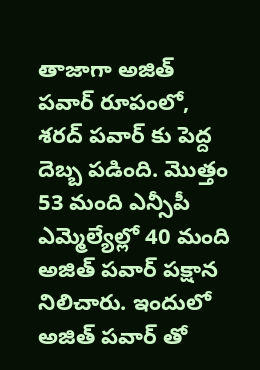తాజాగా అజిత్ పవార్ రూపంలో, శరద్ పవార్ కు పెద్ద దెబ్బ పడింది. మొత్తం 53 మంది ఎన్సీపీ ఎమ్మెల్యేల్లో 40 మంది అజిత్ పవార్ పక్షాన నిలిచారు. ఇందులో అజిత్ పవార్ తో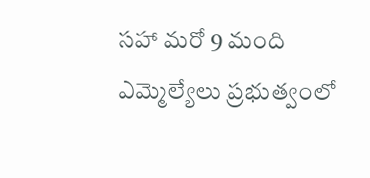సహా మరో 9 మంది ఎమ్మెల్యేలు ప్రభుత్వంలో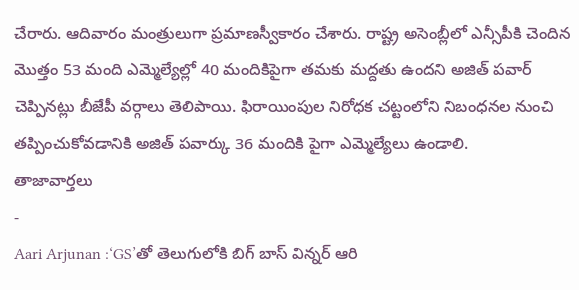చేరారు. ఆదివారం మంత్రులుగా ప్రమాణస్వీకారం చేశారు. రాష్ట్ర అసెంబ్లీలో ఎన్సీపీకి చెందిన మొత్తం 53 మంది ఎమ్మెల్యేల్లో 40 మందికిపైగా తమకు మద్దతు ఉందని అజిత్ పవార్ చెప్పినట్లు బీజేపీ వర్గాలు తెలిపాయి. ఫిరాయింపుల నిరోధక చట్టంలోని నిబంధనల నుంచి తప్పించుకోవడానికి అజిత్ పవార్కు 36 మందికి పైగా ఎమ్మెల్యేలు ఉండాలి.
తాజావార్తలు
-
Aari Arjunan :‘GS’తో తెలుగులోకి బిగ్ బాస్ విన్నర్ ఆరి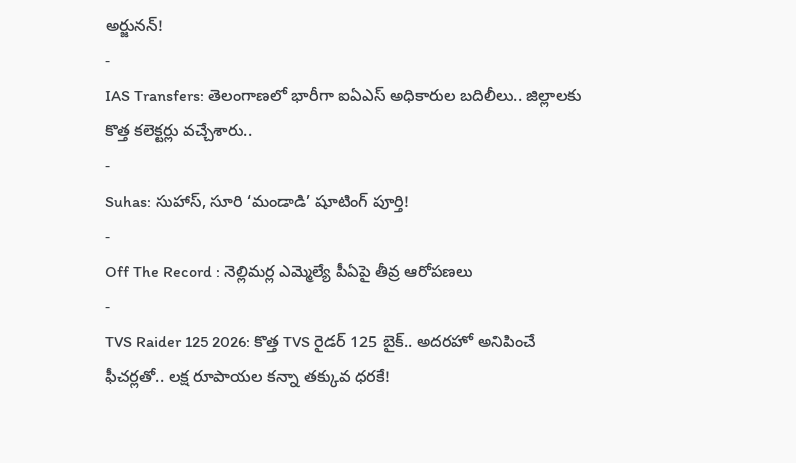అర్జునన్!
-
IAS Transfers: తెలంగాణలో భారీగా ఐఏఎస్ అధికారుల బదిలీలు.. జిల్లాలకు కొత్త కలెక్టర్లు వచ్చేశారు..
-
Suhas: సుహాస్, సూరి ‘మండాడి’ షూటింగ్ పూర్తి!
-
Off The Record : నెల్లిమర్ల ఎమ్మెల్యే పీఏపై తీవ్ర ఆరోపణలు
-
TVS Raider 125 2026: కొత్త TVS రైడర్ 125 బైక్.. అదరహో అనిపించే ఫీచర్లతో.. లక్ష రూపాయల కన్నా తక్కువ ధరకే!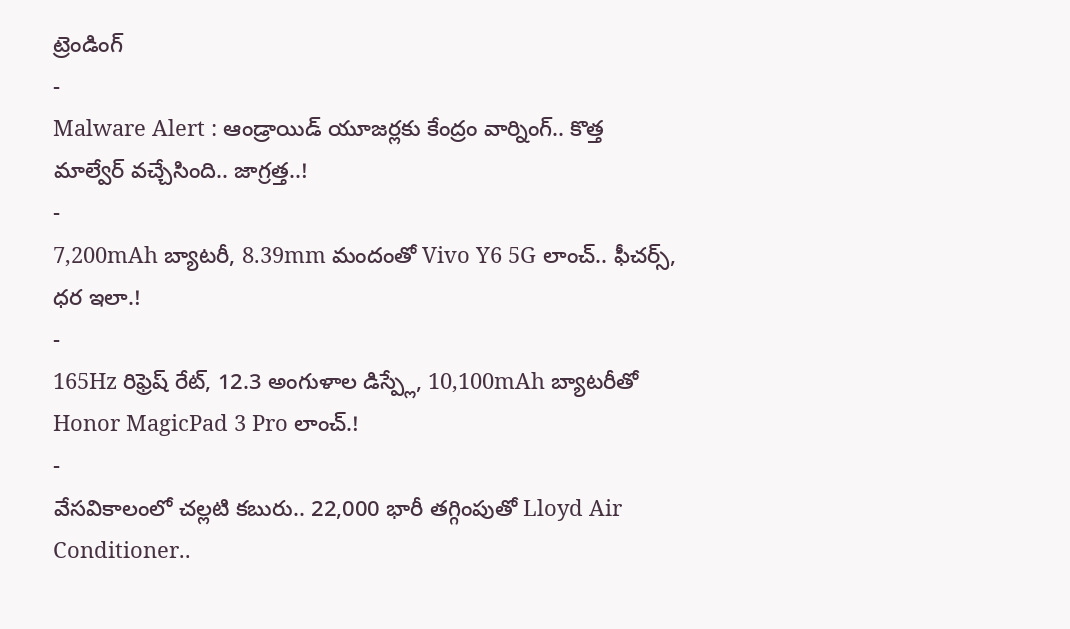ట్రెండింగ్
-
Malware Alert : ఆండ్రాయిడ్ యూజర్లకు కేంద్రం వార్నింగ్.. కొత్త మాల్వేర్ వచ్చేసింది.. జాగ్రత్త..!
-
7,200mAh బ్యాటరీ, 8.39mm మందంతో Vivo Y6 5G లాంచ్.. ఫీచర్స్, ధర ఇలా.!
-
165Hz రిఫ్రెష్ రేట్, 12.3 అంగుళాల డిస్ప్లే, 10,100mAh బ్యాటరీతో Honor MagicPad 3 Pro లాంచ్.!
-
వేసవికాలంలో చల్లటి కబురు.. 22,000 భారీ తగ్గింపుతో Lloyd Air Conditioner..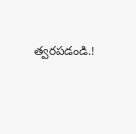త్వరపడండి.!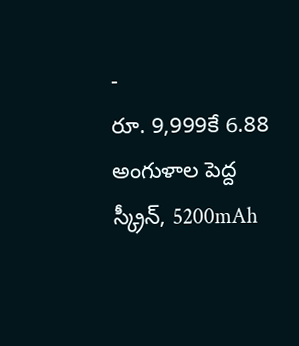-
రూ. 9,999కే 6.88 అంగుళాల పెద్ద స్క్రీన్, 5200mAh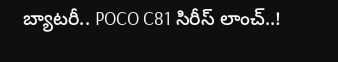బ్యాటరీ.. POCO C81 సిరీస్ లాంచ్..!